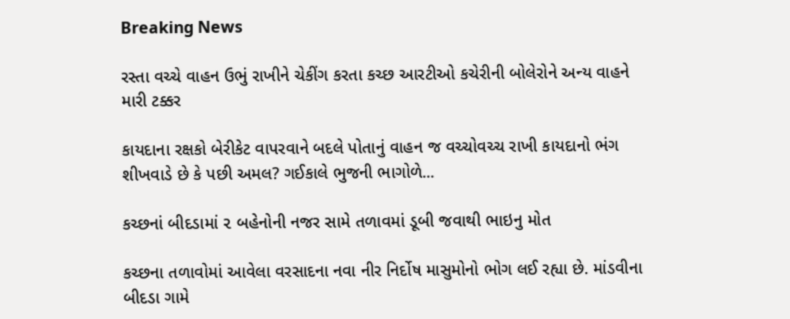Breaking News

રસ્તા વચ્ચે વાહન ઉભું રાખીને ચેકીંગ કરતા કચ્છ આરટીઓ કચેરીની બોલેરોને અન્ય વાહને મારી ટક્કર

કાયદાના રક્ષકો બેરીકેટ વાપરવાને બદલે પોતાનું વાહન જ વચ્ચોવચ્ચ રાખી કાયદાનો ભંગ શીખવાડે છે કે પછી અમલ? ગઈકાલે ભુજની ભાગોળે...

કચ્છનાં બીદડામાં ૨ બહેનોની નજર સામે તળાવમાં ડૂબી જવાથી ભાઇનુ મોત

કચ્છના તળાવોમાં આવેલા વરસાદના નવા નીર નિર્દોષ માસુમોનો ભોગ લઈ રહ્યા છે. માંડવીના બીદડા ગામે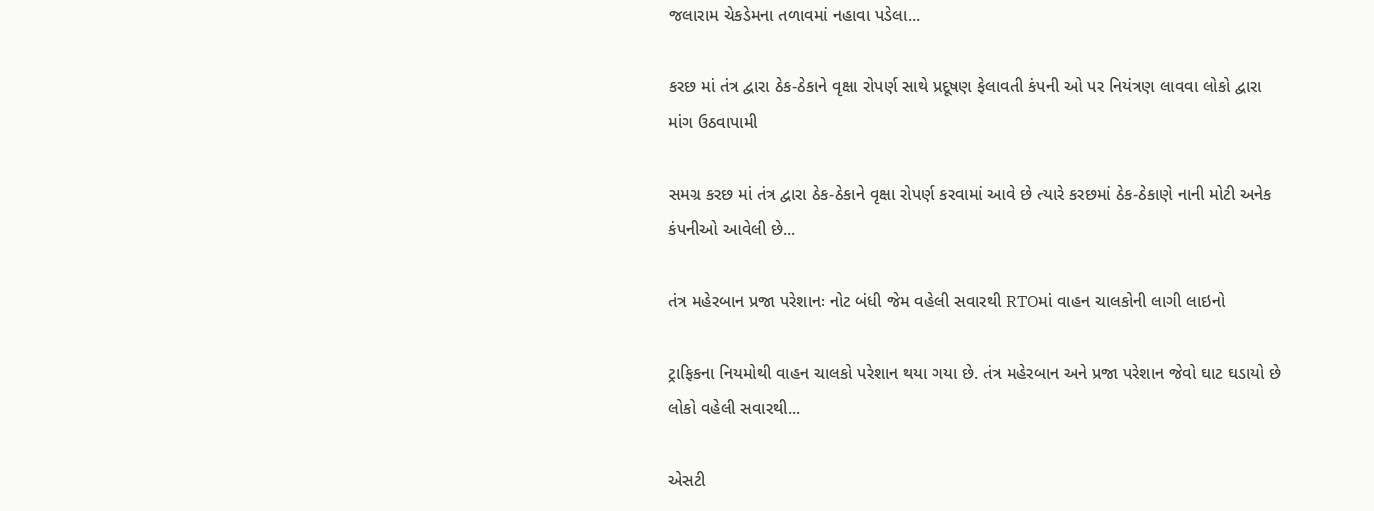જલારામ ચેકડેમના તળાવમાં નહાવા પડેલા...

કરછ માં તંત્ર દ્વારા ઠેક-ઠેકાને વૃક્ષા રોપર્ણ સાથે પ્રદૂષણ ફેલાવતી કંપની ઓ પર નિયંત્રણ લાવવા લોકો દ્વારા માંગ ઉઠવાપામી

સમગ્ર કરછ માં તંત્ર દ્વારા ઠેક-ઠેકાને વૃક્ષા રોપર્ણ કરવામાં આવે છે ત્યારે કરછમાં ઠેક-ઠેકાણે નાની મોટી અનેક કંપનીઓ આવેલી છે...

તંત્ર મહેરબાન પ્રજા પરેશાનઃ નોટ બંધી જેમ વહેલી સવારથી RTOમાં વાહન ચાલકોની લાગી લાઇનો

ટ્રાફિકના નિયમોથી વાહન ચાલકો પરેશાન થયા ગયા છે. તંત્ર મહેરબાન અને પ્રજા પરેશાન જેવો ઘાટ ઘડાયો છે લોકો વહેલી સવારથી...

એસટી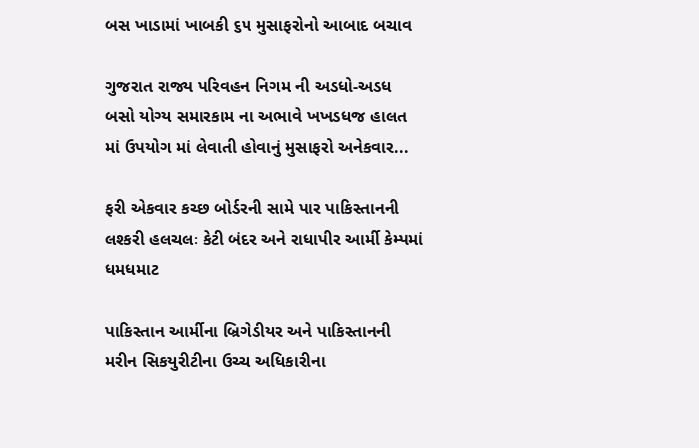બસ ખાડામાં ખાબકી ૬૫ મુસાફરોનો આબાદ બચાવ

ગુજરાત રાજ્ય પરિવહન નિગમ ની અડધો-અડધ બસો યોગ્ય સમારકામ ના અભાવે ખખડધજ હાલત માં ઉપયોગ માં લેવાતી હોવાનું મુસાફરો અનેકવાર...

ફરી એકવાર કચ્છ બોર્ડરની સામે પાર પાકિસ્તાનની લશ્કરી હલચલઃ કેટી બંદર અને રાધાપીર આર્મી કેમ્પમાં ધમધમાટ

પાકિસ્તાન આર્મીના બ્રિગેડીયર અને પાકિસ્તાનની મરીન સિકયુરીટીના ઉચ્ચ અધિકારીના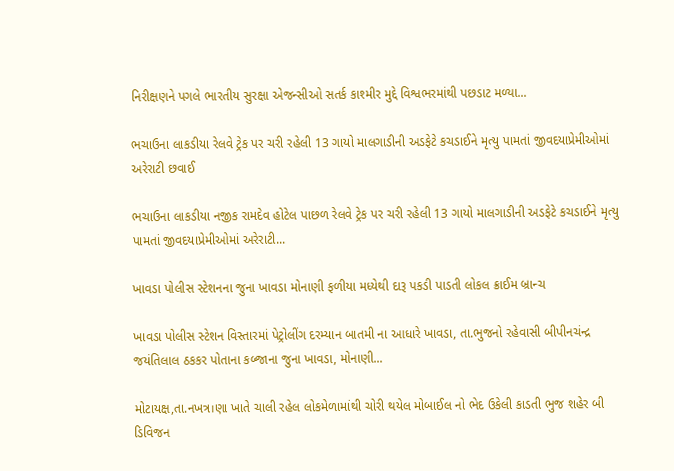નિરીક્ષણને પગલે ભારતીય સુરક્ષા એજન્સીઓ સતર્ક કાશ્મીર મુદ્દે વિશ્વભરમાંથી પછડાટ મળ્યા...

ભચાઉના લાકડીયા રેલવે ટ્રેક પર ચરી રહેલી 13 ગાયો માલગાડીની અડફેટે કચડાઈને મૃત્યુ પામતાં જીવદયાપ્રેમીઓમાં અરેરાટી છવાઈ

ભચાઉના લાકડીયા નજીક રામદેવ હોટેલ પાછળ રેલવે ટ્રેક પર ચરી રહેલી 13 ગાયો માલગાડીની અડફેટે કચડાઈને મૃત્યુ પામતાં જીવદયાપ્રેમીઓમાં અરેરાટી...

ખાવડા પોલીસ સ્ટેશનના જુના ખાવડા મોનાણી ફળીયા મધ્યેથી દારૂ પકડી પાડતી લોકલ ક્રાઈમ બ્રાન્ચ

ખાવડા પોલીસ સ્ટેશન વિસ્તારમાં પેટ્રોલીંગ દરમ્યાન બાતમી ના આધારે ખાવડા, તા.ભુજનો રહેવાસી બીપીનચંન્દ્ર જયંતિલાલ ઠકકર પોતાના કબ્જાના જુના ખાવડા, મોનાણી...

મોટાયક્ષ,તા.નખત્ર।ણા ખાતે ચાલી રહેલ લોકમેળામાંથી ચોરી થયેલ મોબાઈલ નો ભેદ ઉકેલી કાડતી ભુજ શહેર બી ડિવિજન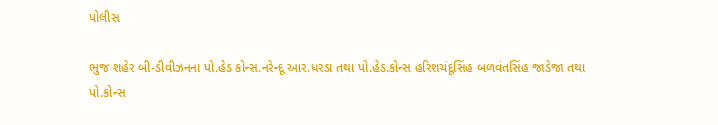પોલીસ

ભુજ શહેર બી-ડીવીઝનના પો.હેડ કોન્સ.નરેન્દૂ આર.ધરડા તથા પો.હેડ.કોન્સ હરિશચંદૂસિંહ બળવંતસિંહ જાડેજા તથા પો.કોન્સ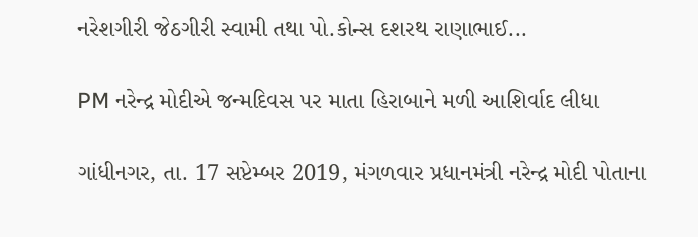નરેશગીરી જેઠગીરી સ્વામી તથા પો.કોન્સ દશરથ રાણાભાઈ...

PM નરેન્દ્ર મોદીએ જન્મદિવસ પર માતા હિરાબાને મળી આશિર્વાદ લીધા

ગાંધીનગર, તા. 17 સપ્ટેમ્બર 2019, મંગળવાર પ્રધાનમંત્રી નરેન્દ્ર મોદી પોતાના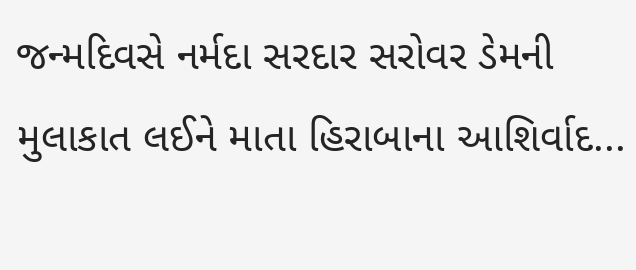જન્મદિવસે નર્મદા સરદાર સરોવર ડેમની મુલાકાત લઈને માતા હિરાબાના આશિર્વાદ...